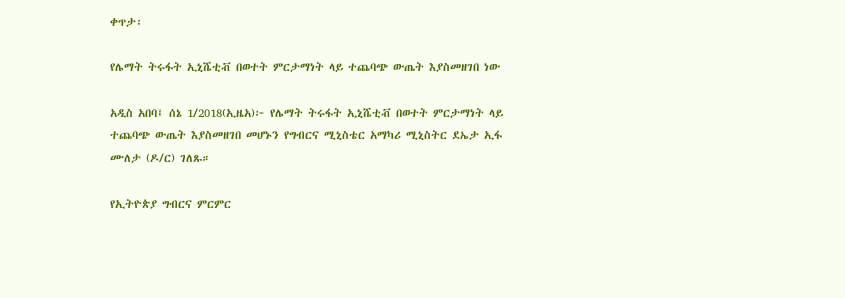ቀጥታ፡

የሌማት ትሩፋት ኢኒሼቲቭ በወተት ምርታማነት ላይ ተጨባጭ ውጤት እያስመዘገበ ነው

አዲስ አበባ፤ ሰኔ 1/2018(ኢዜአ)፦ የሌማት ትሩፋት ኢኒሼቲቭ በወተት ምርታማነት ላይ ተጨባጭ ውጤት እያስመዘገበ መሆኑን የግብርና ሚኒስቴር አማካሪ ሚኒስትር ደኤታ ኢፋ ሙለታ (ዶ/ር) ገለጹ።

የኢትዮጵያ ግብርና ምርምር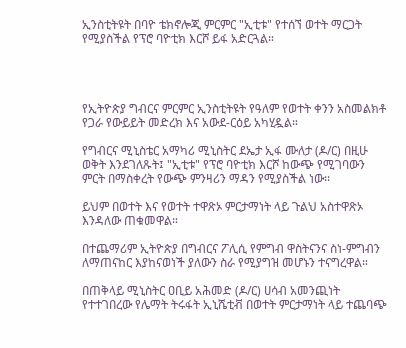ኢንስቲትዩት በባዮ ቴክኖሎጂ ምርምር "ኢቲቱ" የተሰኘ ወተት ማርጋት የሚያስችል የፕሮ ባዮቲክ እርሾ ይፋ አድርጓል።




የኢትዮጵያ ግብርና ምርምር ኢንስቲትዩት የዓለም የወተት ቀንን አስመልክቶ የጋራ የውይይት መድረክ እና አውደ-ርዕይ አካሂዷል።

የግብርና ሚኒስቴር አማካሪ ሚኒስትር ደኤታ ኢፋ ሙለታ (ዶ/ር) በዚሁ ወቅት እንደገለጹት፤ "ኢቲቱ" የፕሮ ባዮቲክ እርሾ ከውጭ የሚገባውን ምርት በማስቀረት የውጭ ምንዛሪን ማዳን የሚያስችል ነው፡፡

ይህም በወተት እና የወተት ተዋጽኦ ምርታማነት ላይ ጉልህ አስተዋጽኦ እንዳለው ጠቁመዋል።

በተጨማሪም ኢትዮጵያ በግብርና ፖሊሲ የምግብ ዋስትናንና ስነ-ምግብን ለማጠናከር እያከናወነች ያለውን ስራ የሚያግዝ መሆኑን ተናግረዋል።

በጠቅላይ ሚኒስትር ዐቢይ አሕመድ (ዶ/ር) ሀሳብ አመንጪነት የተተገበረው የሌማት ትሩፋት ኢኒሼቲቭ በወተት ምርታማነት ላይ ተጨባጭ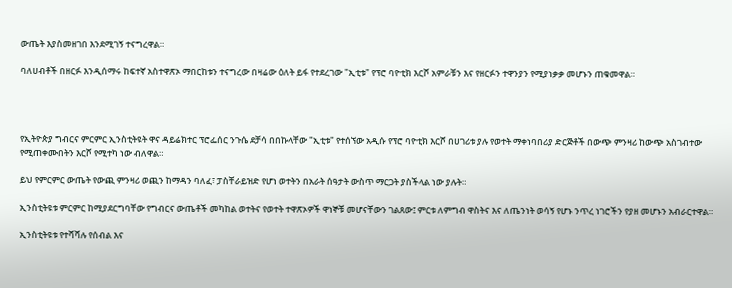ውጤት እያስመዘገበ እንደሚገኝ ተናግረዋል።

ባለሀብቶች በዘርፉ እንዲሰማሩ ከፍተኛ አስተዋጽኦ ማበርከቱን ተናግረው በዛሬው ዕለት ይፋ የተደረገው "ኢቲቱ" የፕሮ ባዮቲክ እርሾ አምራቹን እና የዘርፉን ተዋንያን የሚያነቃቃ መሆኑን ጠቁመዋል።




የኢትዮጵያ ግብርና ምርምር ኢንስቲትዩት ዋና ዳይሬክተር ፕሮፌሰር ንጉሴ ደቻሳ በበኩላቸው "ኢቲቱ" የተሰኘው አዲሱ የፕሮ ባዮቲክ እርሾ በሀገሪቱ ያሉ የወተት ማቀነባበሪያ ድርጅቶች በውጭ ምንዛሪ ከውጭ አስገብተው የሚጠቀሙበትን እርሾ የሚተካ ነው ብለዋል።

ይህ የምርምር ውጤት የውጪ ምንዛሪ ወጪን ከማዳን ባለፈ፣ ፓስቸራይዝድ የሆነ ወተትን በአራት ሰዓታት ውስጥ ማርጋት ያስችላል ነው ያሉት።

ኢንስቲትዩቱ ምርምር ከሚያደርግባቸው የግብርና ውጤቶች መካከል ወተትና የወተት ተዋጽኦዎች ዋነኞቹ መሆናቸውን ገልጸው፤ ምርቱ ለምግብ ዋስትና እና ለጤንነት ወሳኝ የሆኑ ንጥረ ነገሮችን የያዘ መሆኑን አብራርተዋል።

ኢንስቲትዩቱ የተሻሻሉ የሰብል እና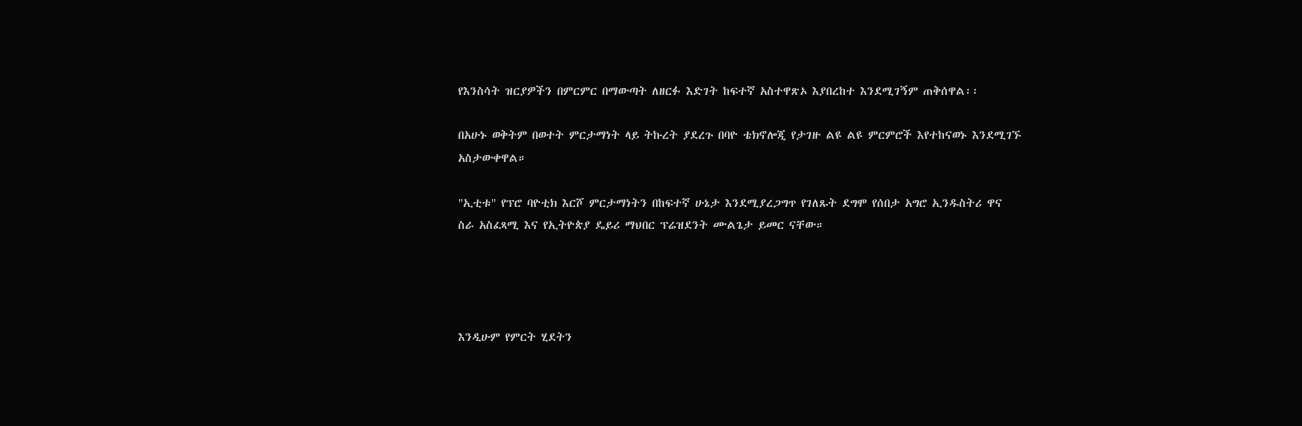የእንስሳት ዝርያዎችን በምርምር በማውጣት ለዘርፉ እድገት ከፍተኛ አስተዋጽኦ እያበረከተ እንደሚገኝም ጠቅሰዋል፡፡

በአሁኑ ወቅትም በወተት ምርታማነት ላይ ትኩረት ያደረጉ በባዮ ቴክኖሎጂ የታገዙ ልዩ ልዩ ምርምሮች እየተከናወኑ እንደሚገኙ አስታውቀዋል።

"ኢቲቱ" የፕሮ ባዮቲክ እርሾ ምርታማነትን በከፍተኛ ሁኔታ እንደሚያረጋግጥ የገለጹት ደግሞ የሰበታ አግሮ ኢንዱስትሪ ዋና ስራ አስፈጻሚ እና የኢትዮጵያ ዴይሪ ማህበር ፕሬዝደንት ሙልጌታ ይመር ናቸው።




እንዲሁም የምርት ሂደትን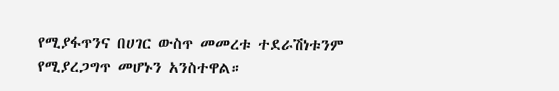የሚያፋጥንና በሀገር ውስጥ መመረቱ ተደራሽነቱንም የሚያረጋግጥ መሆኑን አንስተዋል።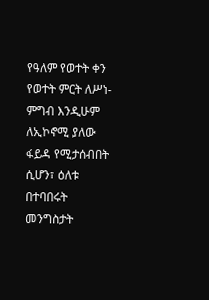የዓለም የወተት ቀን የወተት ምርት ለሥነ-ምግብ እንዲሁም ለኢኮኖሚ ያለው ፋይዳ የሚታሰብበት ሲሆን፣ ዕለቱ በተባበሩት መንግስታት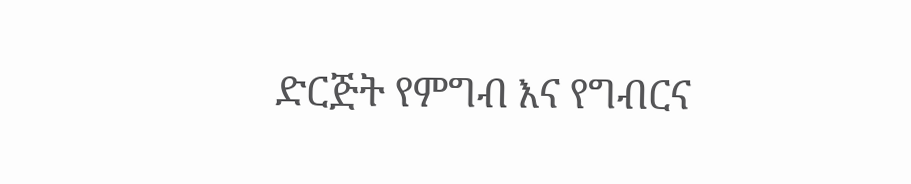ድርጅት የምግብ እና የግብርና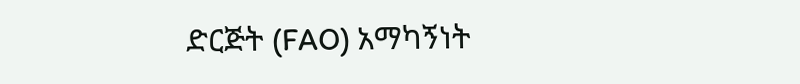ድርጅት (FAO) አማካኝነት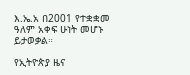እ.ኤ.አ በ2001 የተቋቋመ ዓለም አቀፍ ሁነት መሆኑ ይታወቃል።

የኢትዮጵያ ዜና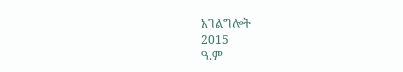አገልግሎት
2015
ዓ.ም